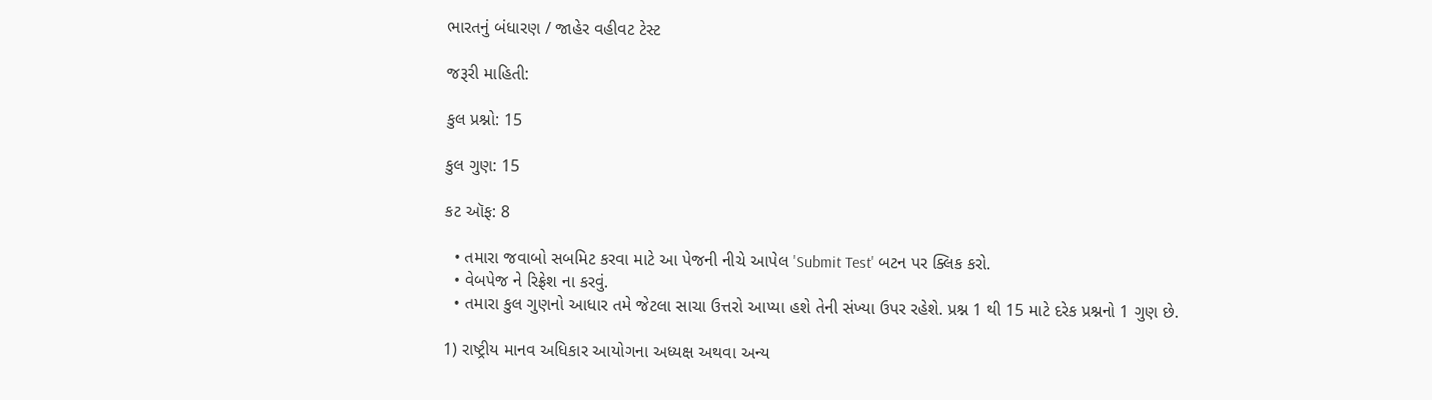ભારતનું બંધારણ / જાહેર વહીવટ ટેસ્ટ

જરૂરી માહિતી:

કુલ પ્રશ્નો: 15

કુલ ગુણ: 15

કટ ઑફ: 8

  • તમારા જવાબો સબમિટ કરવા માટે આ પેજની નીચે આપેલ 'Submit Test' બટન પર ક્લિક કરો.
  • વેબપેજ ને રિફ્રેશ ના કરવું.
  • તમારા કુલ ગુણનો આધાર તમે જેટલા સાચા ઉત્તરો આપ્યા હશે તેની સંખ્યા ઉપર રહેશે. પ્રશ્ન 1 થી 15 માટે દરેક પ્રશ્નનો 1 ગુણ છે.

1) રાષ્ટ્રીય માનવ અધિકાર આયોગના અધ્યક્ષ અથવા અન્ય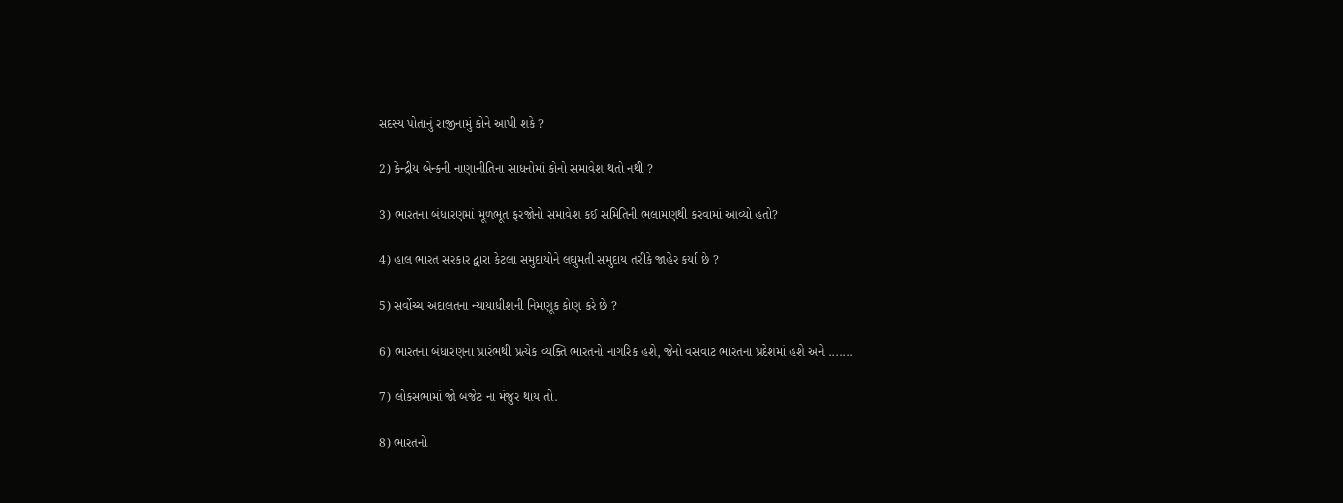સદસ્ય પોતાનું રાજીનામું કોને આપી શકે ?

2) કેન્દ્રીય બેન્કની નાણાનીતિના સાધનોમાં કોનો સમાવેશ થતો નથી ?

3) ભારતના બંધારણમાં મૂળભૂત ફરજોનો સમાવેશ કઈ સમિતિની ભલામણથી કરવામાં આવ્યો હતો?

4) હાલ ભારત સરકાર દ્વારા કેટલા સમુદાયોને લઘુમતી સમુદાય તરીકે જાહેર કર્યા છે ?

5) સર્વોચ્ચ અદાલતના ન્યાયાધીશની નિમણૂક કોણ કરે છે ?

6) ભારતના બંધારણના પ્રારંભથી પ્રત્યેક વ્યક્તિ ભારતનો નાગરિક હશે, જેનો વસવાટ ભારતના પ્રદેશમાં હશે અને .......

7) લોકસભામાં જો બજેટ ના મંજુર થાય તો.

8) ભારતનો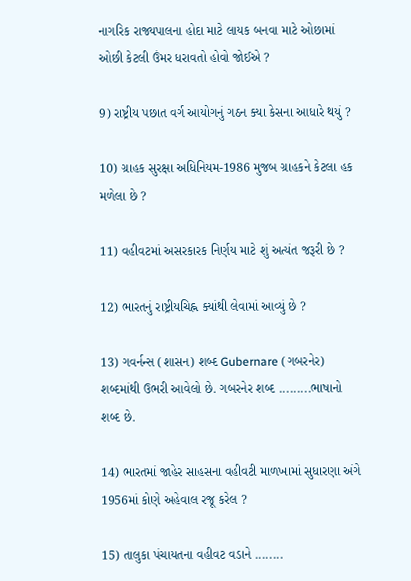નાગરિક રાજ્યપાલના હોદા માટે લાયક બનવા માટે ઓછામાં ઓછી કેટલી ઉંમર ધરાવતો હોવો જોઈએ ?

9) રાષ્ટ્રીય પછાત વર્ગ આયોગનું ગઠન ક્યા કેસના આધારે થયું ?

10) ગ્રાહક સુરક્ષા અધિનિયમ-1986 મુજબ ગ્રાહકને કેટલા હક મળેલા છે ?

11) વહીવટમાં અસરકારક નિર્ણય માટે શું અત્યંત જરૂરી છે ?

12) ભારતનું રાષ્ટ્રીયચિહ્ન ક્યાંથી લેવામાં આવ્યું છે ?

13) ગવર્નન્સ (શાસન) શબ્દ Gubernare (ગબરનેર) શબ્દમાંથી ઉભરી આવેલો છે. ગબરનેર શબ્દ .........ભાષાનો શબ્દ છે.

14) ભારતમાં જાહેર સાહસના વહીવટી માળખામાં સુધારણા અંગે 1956માં કોણે અહેવાલ રજૂ કરેલ ?

15) તાલુકા પંચાયતના વહીવટ વડાને ........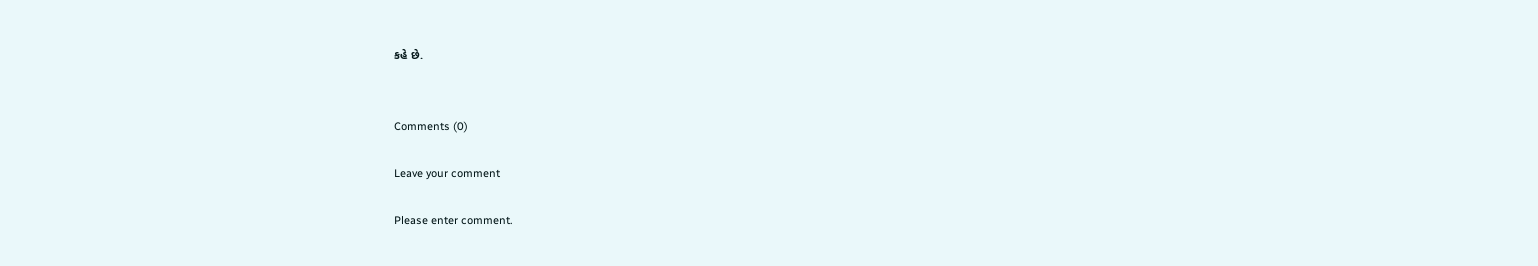કહે છે.


Comments (0)

Leave your comment

Please enter comment.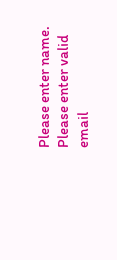Please enter name.
Please enter valid email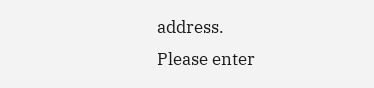address.
Please enter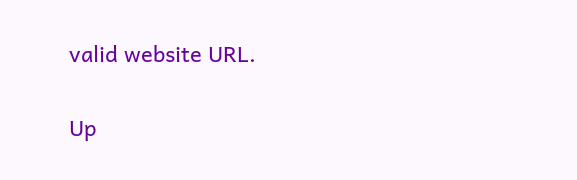valid website URL.

Up